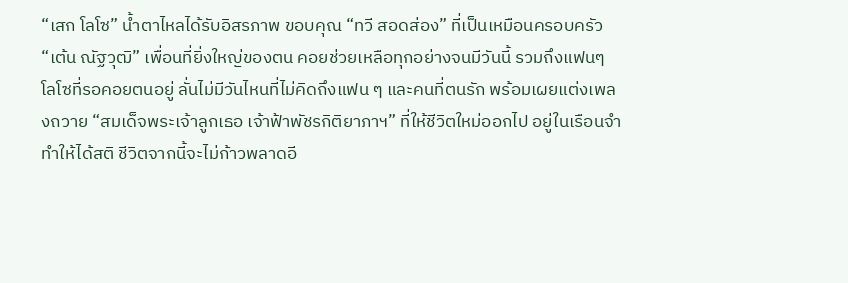“เสก โลโซ” น้ำตาไหลได้รับอิสรภาพ ขอบคุณ “ทวี สอดส่อง” ที่เป็นเหมือนครอบครัว “เต้น ณัฐวุฒิ” เพื่อนที่ยิ่งใหญ่ของตน คอยช่วยเหลือทุกอย่างจนมีวันนี้ รวมถึงแฟนๆ โลโซที่รอคอยตนอยู่ ลั่นไม่มีวันไหนที่ไม่คิดถึงแฟน ๆ และคนที่ตนรัก พร้อมเผยแต่งเพลงถวาย “สมเด็จพระเจ้าลูกเธอ เจ้าฟ้าพัชรกิติยาภาฯ” ที่ให้ชีวิตใหม่ออกไป อยู่ในเรือนจำทำให้ได้สติ ชีวิตจากนี้จะไม่ก้าวพลาดอี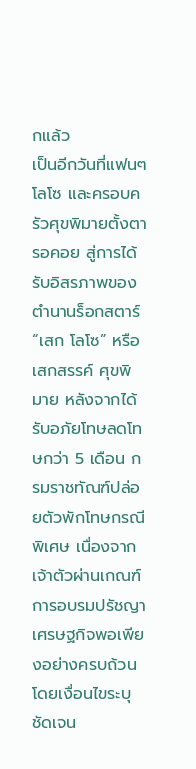กแล้ว
เป็นอีกวันที่แฟนๆ โลโซ และครอบครัวศุขพิมายตั้งตารอคอย สู่การได้รับอิสรภาพของตำนานร็อกสตาร์ “เสก โลโซ” หรือ เสกสรรค์ ศุขพิมาย หลังจากได้รับอภัยโทษลดโทษกว่า 5 เดือน กรมราชทัณฑ์ปล่อยตัวพักโทษกรณีพิเศษ เนื่องจากเจ้าตัวผ่านเกณฑ์การอบรมปรัชญาเศรษฐกิจพอเพียงอย่างครบถ้วน โดยเงื่อนไขระบุชัดเจน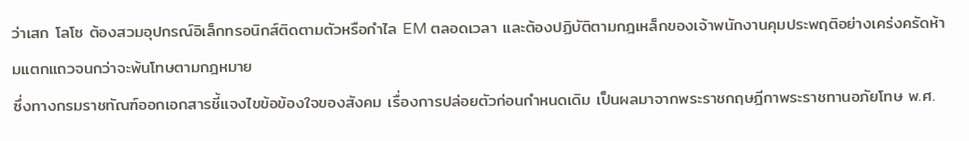ว่าเสก โลโซ ต้องสวมอุปกรณ์อิเล็กทรอนิกส์ติดตามตัวหรือกำไล EM ตลอดเวลา และต้องปฏิบัติตามกฎเหล็กของเจ้าพนักงานคุมประพฤติอย่างเคร่งครัดห้ามแตกแถวจนกว่าจะพ้นโทษตามกฎหมาย
ซึ่งทางกรมราชทัณฑ์ออกเอกสารชี้แจงไขข้อข้องใจของสังคม เรื่องการปล่อยตัวก่อนกำหนดเดิม เป็นผลมาจากพระราชกฤษฎีกาพระราชทานอภัยโทษ พ.ศ.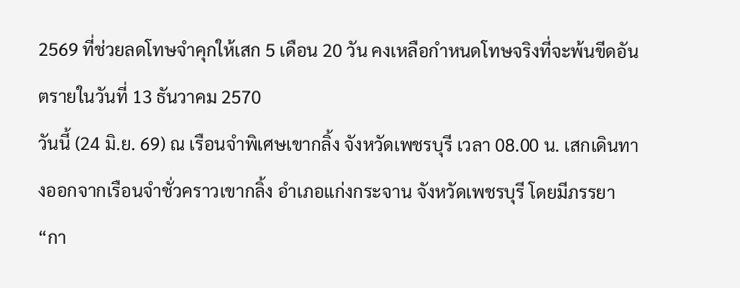2569 ที่ช่วยลดโทษจำคุกให้เสก 5 เดือน 20 วัน คงเหลือกำหนดโทษจริงที่จะพ้นขีดอันตรายในวันที่ 13 ธันวาคม 2570
วันนี้ (24 มิ.ย. 69) ณ เรือนจำพิเศษเขากลิ้ง จังหวัดเพชรบุรี เวลา 08.00 น. เสกเดินทางออกจากเรือนจำชั่วคราวเขากลิ้ง อำเภอแก่งกระจาน จังหวัดเพชรบุรี โดยมีภรรยา “กา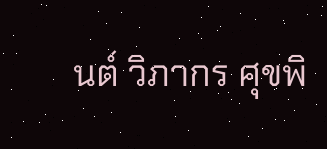นต์ วิภากร ศุขพิ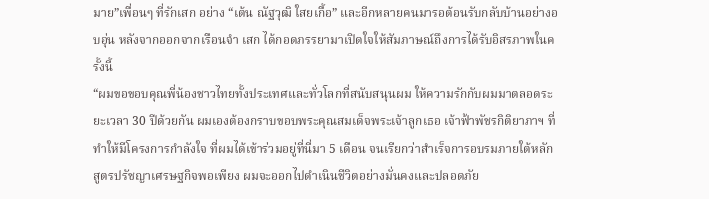มาย”เพื่อนๆ ที่รักเสก อย่าง “เต้น ณัฐวุฒิ ใสยเกื้อ” และอีกหลายคนมารอต้อนรับกลับบ้านอย่างอบอุ่น หลังจากออกจากเรือนจำ เสก ได้กอดภรรยามาเปิดใจให้สัมภาษณ์ถึงการได้รับอิสรภาพในครั้งนี้
“ผมขอขอบคุณพี่น้องชาวไทยทั้งประเทศและทั่วโลกที่สนับสนุนผม ให้ความรักกับผมมาตลอดระยะเวลา 30 ปีด้วยกัน ผมเองต้องกราบขอบพระคุณสมเด็จพระเจ้าลูกเธอ เจ้าฟ้าพัชรกิติยาภาฯ ที่ทำให้มีโครงการกำลังใจ ที่ผมได้เข้าร่วมอยู่ที่นี่มา 5 เดือน จนเรียกว่าสำเร็จการอบรมภายใต้หลักสูตรปรัชญาเศรษฐกิจพอเพียง ผมจะออกไปดำเนินชีวิตอย่างมั่นคงและปลอดภัย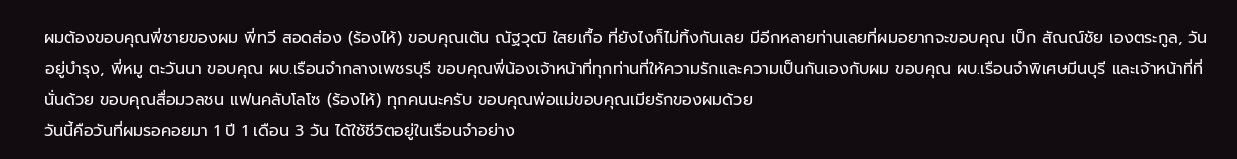ผมต้องขอบคุณพี่ชายของผม พี่ทวี สอดส่อง (ร้องไห้) ขอบคุณเต้น ณัฐวุฒิ ใสยเกื้อ ที่ยังไงก็ไม่ทิ้งกันเลย มีอีกหลายท่านเลยที่ผมอยากจะขอบคุณ เป็ก สัณณ์ชัย เองตระกูล, วัน อยู่บำรุง, พี่หมู ตะวันนา ขอบคุณ ผบ.เรือนจำกลางเพชรบุรี ขอบคุณพี่น้องเจ้าหน้าที่ทุกท่านที่ให้ความรักและความเป็นกันเองกับผม ขอบคุณ ผบ.เรือนจำพิเศษมีนบุรี และเจ้าหน้าที่ที่นั่นด้วย ขอบคุณสื่อมวลชน แฟนคลับโลโซ (ร้องไห้) ทุกคนนะครับ ขอบคุณพ่อแม่ขอบคุณเมียรักของผมด้วย
วันนี้คือวันที่ผมรอคอยมา 1 ปี 1 เดือน 3 วัน ได้ใช้ชีวิตอยู่ในเรือนจำอย่าง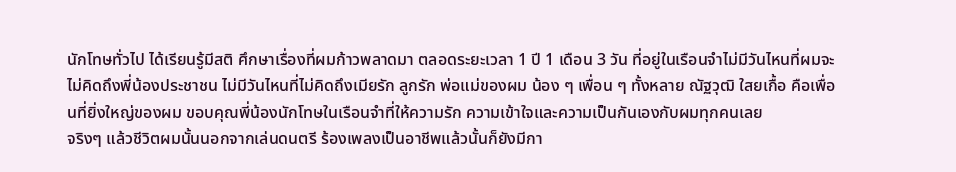นักโทษทั่วไป ได้เรียนรู้มีสติ ศึกษาเรื่องที่ผมก้าวพลาดมา ตลอดระยะเวลา 1 ปี 1 เดือน 3 วัน ที่อยู่ในเรือนจำไม่มีวันไหนที่ผมจะไม่คิดถึงพี่น้องประชาชน ไม่มีวันไหนที่ไม่คิดถึงเมียรัก ลูกรัก พ่อแม่ของผม น้อง ๆ เพื่อน ๆ ทั้งหลาย ณัฐวุฒิ ใสยเกื้อ คือเพื่อนที่ยิ่งใหญ่ของผม ขอบคุณพี่น้องนักโทษในเรือนจำที่ให้ความรัก ความเข้าใจและความเป็นกันเองกับผมทุกคนเลย
จริงๆ แล้วชีวิตผมนั้นนอกจากเล่นดนตรี ร้องเพลงเป็นอาชีพแล้วนั้นก็ยังมีกา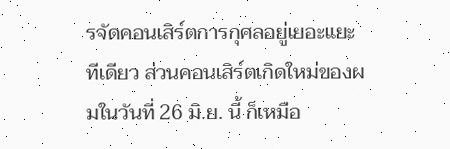รจัดคอนเสิร์ตการกุศลอยู่เยอะแยะทีเดียว ส่วนคอนเสิร์ตเกิดใหม่ของผมในวันที่ 26 มิ.ย. นี้ ก็เหมือ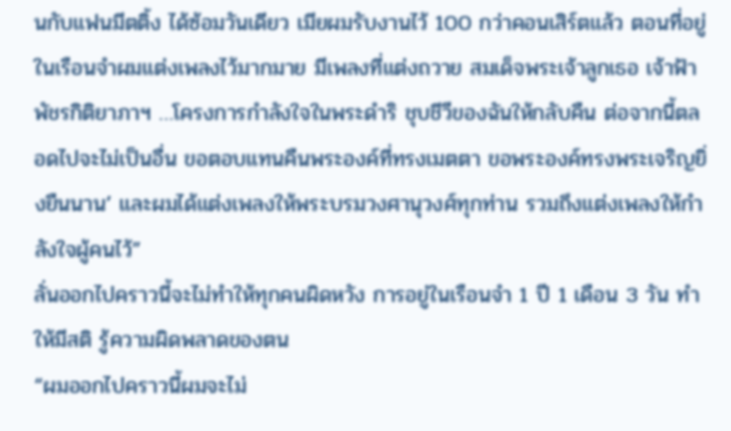นกับแฟนมีตติ้ง ได้ซ้อมวันเดียว เมียผมรับงานไว้ 100 กว่าคอนเสิร์ตแล้ว ตอนที่อยู่ในเรือนจำผมแต่งเพลงไว้มากมาย มีเพลงที่แต่งถวาย สมเด็จพระเจ้าลูกเธอ เจ้าฟ้าพัชรกิติยาภาฯ …โครงการกำลังใจในพระดำริ ชุบชีวีของฉันให้กลับคืน ต่อจากนี้ตลอดไปจะไม่เป็นอื่น ขอตอบแทนคืนพระองค์ที่ทรงเมตตา ขอพระองค์ทรงพระเจริญยิ่งยืนนาน’ และผมได้แต่งเพลงให้พระบรมวงศานุวงศ์ทุกท่าน รวมถึงแต่งเพลงให้กำลังใจผู้คนไว้”
ลั่นออกไปคราวนี้จะไม่ทำให้ทุกคนผิดหวัง การอยู่ในเรือนจำ 1 ปี 1 เดือน 3 วัน ทำให้มีสติ รู้ความผิดพลาดของตน
“ผมออกไปคราวนี้ผมจะไม่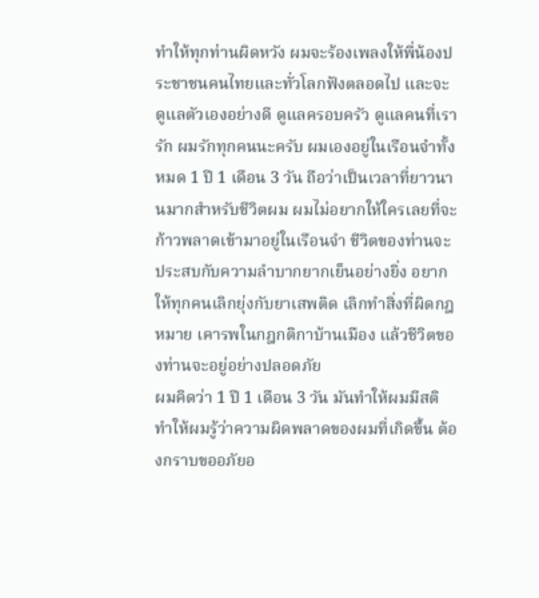ทำให้ทุกท่านผิดหวัง ผมจะร้องเพลงให้พี่น้องประชาชนคนไทยและทั่วโลกฟังตลอดไป และจะดูแลตัวเองอย่างดี ดูแลครอบครัว ดูแลคนที่เรารัก ผมรักทุกคนนะครับ ผมเองอยู่ในเรือนจำทั้งหมด 1 ปี 1 เดือน 3 วัน ถือว่าเป็นเวลาที่ยาวนานมากสำหรับชีวิตผม ผมไม่อยากให้ใครเลยที่จะก้าวพลาดเข้ามาอยู่ในเรือนจำ ชีวิตของท่านจะประสบกับความลำบากยากเย็นอย่างยิ่ง อยากให้ทุกคนเลิกยุ่งกับยาเสพติด เลิกทำสิ่งที่ผิดกฎหมาย เคารพในกฎกติกาบ้านเมือง แล้วชีวิตของท่านจะอยู่อย่างปลอดภัย
ผมคิดว่า 1 ปี 1 เดือน 3 วัน มันทำให้ผมมีสติ ทำให้ผมรู้ว่าความผิดพลาดของผมที่เกิดขึ้น ต้องกราบขออภัยอ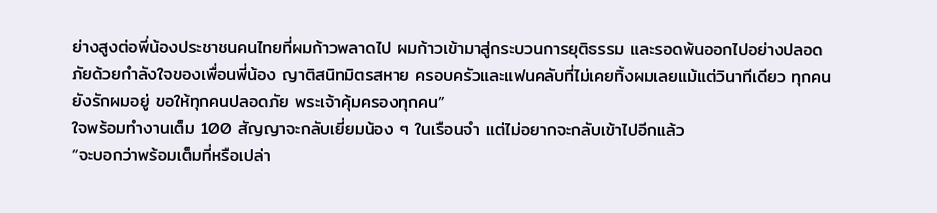ย่างสูงต่อพี่น้องประชาชนคนไทยที่ผมก้าวพลาดไป ผมก้าวเข้ามาสู่กระบวนการยุติธรรม และรอดพ้นออกไปอย่างปลอดภัยด้วยกำลังใจของเพื่อนพี่น้อง ญาติสนิทมิตรสหาย ครอบครัวและแฟนคลับที่ไม่เคยทิ้งผมเลยแม้แต่วินาทีเดียว ทุกคนยังรักผมอยู่ ขอให้ทุกคนปลอดภัย พระเจ้าคุ้มครองทุกคน”
ใจพร้อมทำงานเต็ม 100 สัญญาจะกลับเยี่ยมน้อง ๆ ในเรือนจำ แต่ไม่อยากจะกลับเข้าไปอีกแล้ว
“จะบอกว่าพร้อมเต็มที่หรือเปล่า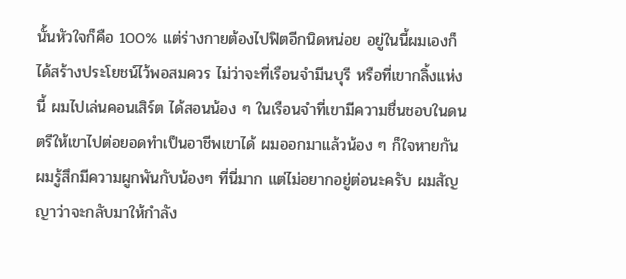นั้นหัวใจก็คือ 100% แต่ร่างกายต้องไปฟิตอีกนิดหน่อย อยู่ในนี้ผมเองก็ได้สร้างประโยชน์ไว้พอสมควร ไม่ว่าจะที่เรือนจำมีนบุรี หรือที่เขากลิ้งแห่งนี้ ผมไปเล่นคอนเสิร์ต ได้สอนน้อง ๆ ในเรือนจำที่เขามีความชื่นชอบในดนตรีให้เขาไปต่อยอดทำเป็นอาชีพเขาได้ ผมออกมาแล้วน้อง ๆ ก็ใจหายกัน ผมรู้สึกมีความผูกพันกับน้องๆ ที่นี่มาก แต่ไม่อยากอยู่ต่อนะครับ ผมสัญญาว่าจะกลับมาให้กำลัง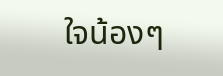ใจน้องๆ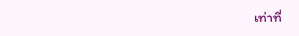เท่าที่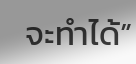จะทำได้”